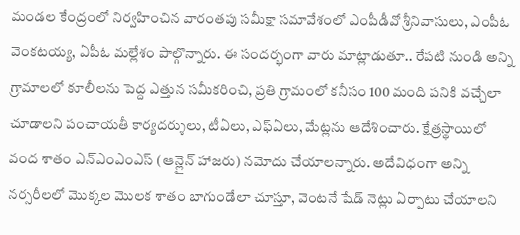మండల కేంద్రంలో నిర్వహించిన వారంతపు సమీక్షా సమావేశంలో ఎంపీడీవో శ్రీనివాసులు, ఎంపీఓ వెంకటయ్య, ఏపీఓ మల్లేశం పాల్గొన్నారు. ఈ సందర్భంగా వారు మాట్లాడుతూ.. రేపటి నుండి అన్ని గ్రామాలలో కూలీలను పెద్ద ఎత్తున సమీకరించి, ప్రతి గ్రామంలో కనీసం 100 మంది పనికి వచ్చేలా చూడాలని పంచాయతీ కార్యదర్శులు, టీఏలు, ఎఫ్ఏలు, మేట్లను ఆదేశించారు. క్షేత్రస్థాయిలో వంద శాతం ఎన్ఎంఎంఎస్ (ఆన్లైన్ హాజరు) నమోదు చేయాలన్నారు. అదేవిధంగా అన్ని నర్సరీలలో మొక్కల మొలక శాతం బాగుండేలా చూస్తూ, వెంటనే షేడ్ నెట్లు ఏర్పాటు చేయాలని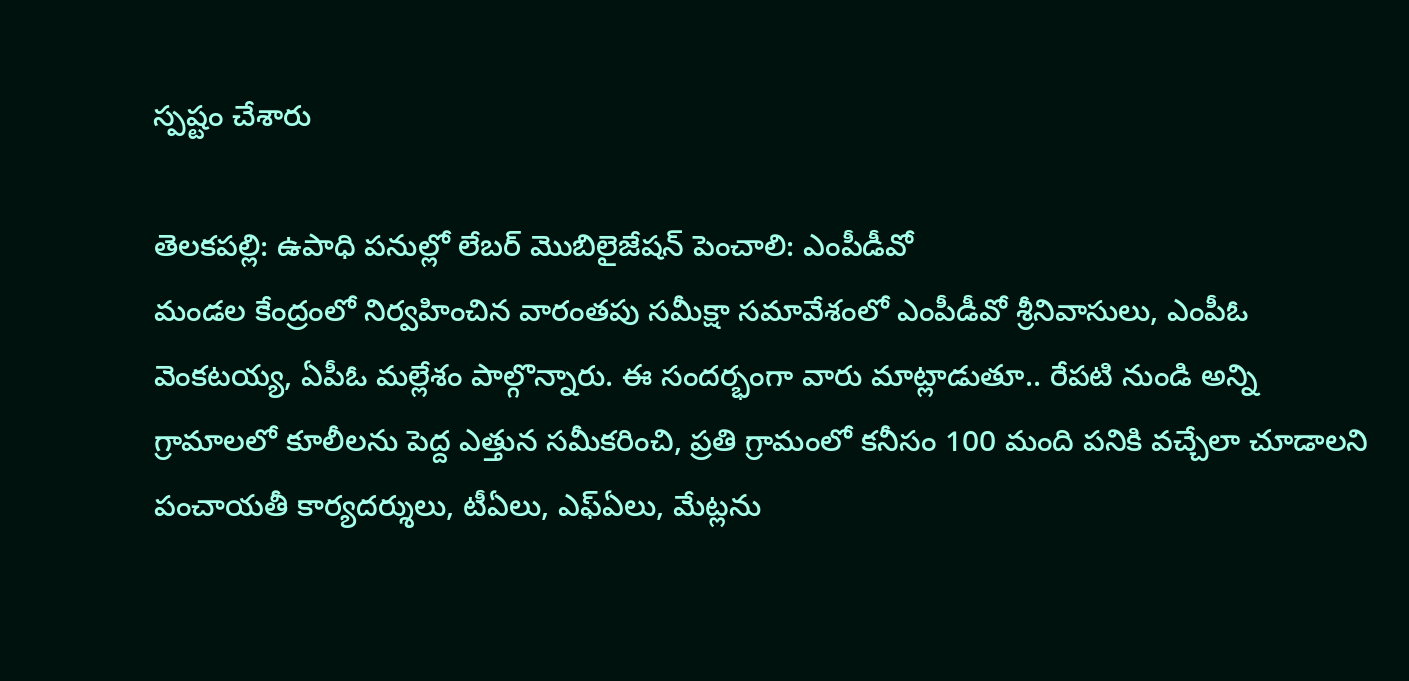స్పష్టం చేశారు

తెలకపల్లి: ఉపాధి పనుల్లో లేబర్ మొబిలైజేషన్ పెంచాలి: ఎంపీడీవో
మండల కేంద్రంలో నిర్వహించిన వారంతపు సమీక్షా సమావేశంలో ఎంపీడీవో శ్రీనివాసులు, ఎంపీఓ వెంకటయ్య, ఏపీఓ మల్లేశం పాల్గొన్నారు. ఈ సందర్భంగా వారు మాట్లాడుతూ.. రేపటి నుండి అన్ని గ్రామాలలో కూలీలను పెద్ద ఎత్తున సమీకరించి, ప్రతి గ్రామంలో కనీసం 100 మంది పనికి వచ్చేలా చూడాలని పంచాయతీ కార్యదర్శులు, టీఏలు, ఎఫ్ఏలు, మేట్లను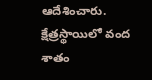ఆదేశించారు. క్షేత్రస్థాయిలో వంద శాతం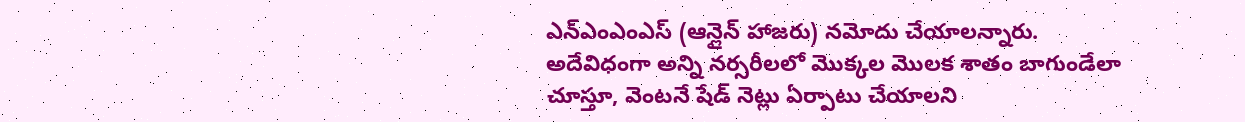ఎన్ఎంఎంఎస్ (ఆన్లైన్ హాజరు) నమోదు చేయాలన్నారు. అదేవిధంగా అన్ని నర్సరీలలో మొక్కల మొలక శాతం బాగుండేలా చూస్తూ, వెంటనే షేడ్ నెట్లు ఏర్పాటు చేయాలని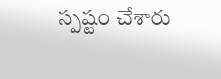స్పష్టం చేశారు